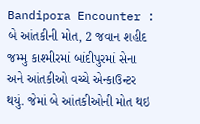Bandipora Encounter : બે આંતકીની મોત, 2 જવાન શહીદ
જમ્મુ કાશ્મીરમાં બાંદીપુરમાં સેના અને આંતકીઓ વચ્ચે એન્કાઉન્ટર થયું. જેમાં બે આંતકીઓની મોત થઇ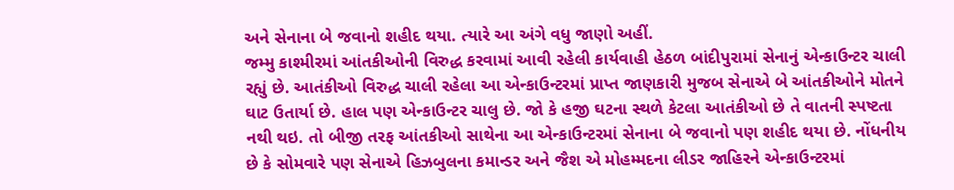અને સેનાના બે જવાનો શહીદ થયા. ત્યારે આ અંગે વધુ જાણો અહીં.
જમ્મુ કાશ્મીરમાં આંતકીઓની વિરુદ્ધ કરવામાં આવી રહેલી કાર્યવાહી હેઠળ બાંદીપુરામાં સેનાનું એન્કાઉન્ટર ચાલી રહ્યું છે. આતંકીઓ વિરુદ્ધ ચાલી રહેલા આ એન્કાઉન્ટરમાં પ્રાપ્ત જાણકારી મુજબ સેનાએ બે આંતકીઓને મોતને ઘાટ ઉતાર્યા છે. હાલ પણ એન્કાઉન્ટર ચાલુ છે. જો કે હજી ઘટના સ્થળે કેટલા આતંકીઓ છે તે વાતની સ્પષ્ટતા નથી થઇ. તો બીજી તરફ આંતકીઓ સાથેના આ એન્કાઉન્ટરમાં સેનાના બે જવાનો પણ શહીદ થયા છે. નોંધનીય છે કે સોમવારે પણ સેનાએ હિઝબુલના કમાન્ડર અને જૈશ એ મોહમ્મદના લીડર જાહિરને એન્કાઉન્ટરમાં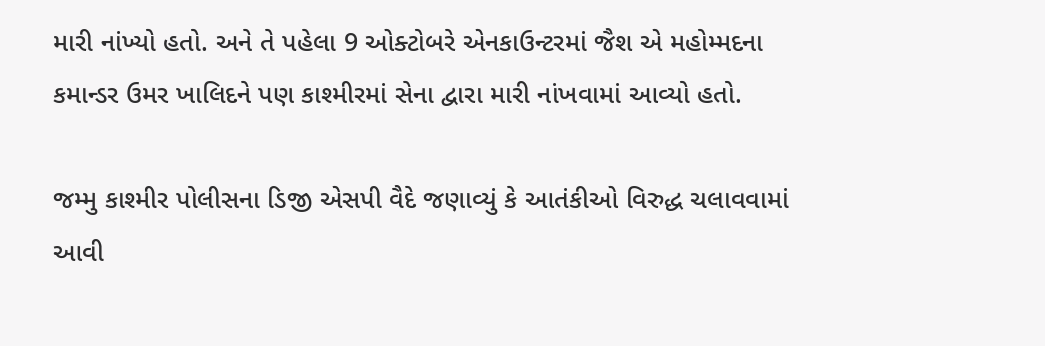મારી નાંખ્યો હતો. અને તે પહેલા 9 ઓક્ટોબરે એનકાઉન્ટરમાં જૈશ એ મહોમ્મદના કમાન્ડર ઉમર ખાલિદને પણ કાશ્મીરમાં સેના દ્વારા મારી નાંખવામાં આવ્યો હતો.

જમ્મુ કાશ્મીર પોલીસના ડિજી એસપી વૈદે જણાવ્યું કે આતંકીઓ વિરુદ્ધ ચલાવવામાં આવી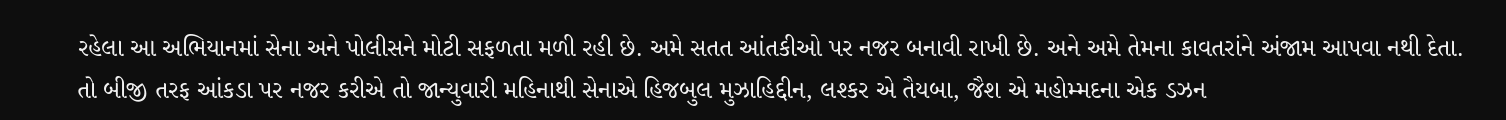રહેલા આ અભિયાનમાં સેના અને પોલીસને મોટી સફળતા મળી રહી છે. અમે સતત આંતકીઓ પર નજર બનાવી રાખી છે. અને અમે તેમના કાવતરાંને અંજામ આપવા નથી દેતા. તો બીજી તરફ આંકડા પર નજર કરીએ તો જાન્યુવારી મહિનાથી સેનાએ હિજબુલ મુઝાહિદ્દીન, લશ્કર એ તૈયબા, જૈશ એ મહોમ્મદના એક ડઝન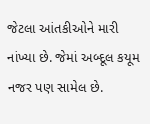જેટલા આંતકીઓને મારી નાંખ્યા છે. જેમાં અબ્દૂલ કયૂમ નજર પણ સામેલ છે.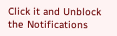Click it and Unblock the Notifications